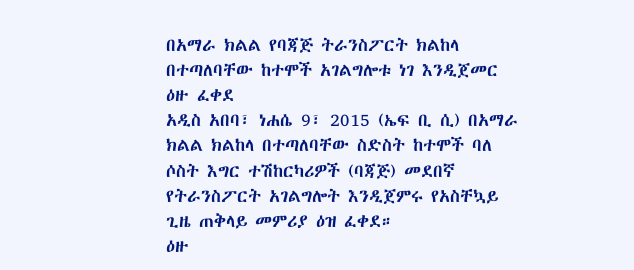በአማራ ክልል የባጃጅ ትራንስፖርት ክልከላ በተጣለባቸው ከተሞች አገልግሎቱ ነገ እንዲጀመር ዕዙ ፈቀደ
አዲስ አበባ፣ ነሐሴ 9፣ 2015 (ኤፍ ቢ ሲ) በአማራ ክልል ክልከላ በተጣለባቸው ስድስት ከተሞች ባለ ሶስት እግር ተሽከርካሪዎች (ባጃጅ) መደበኛ የትራንስፖርት አገልግሎት እንዲጀምሩ የአስቸኳይ ጊዜ ጠቅላይ መምሪያ ዕዝ ፈቀደ።
ዕዙ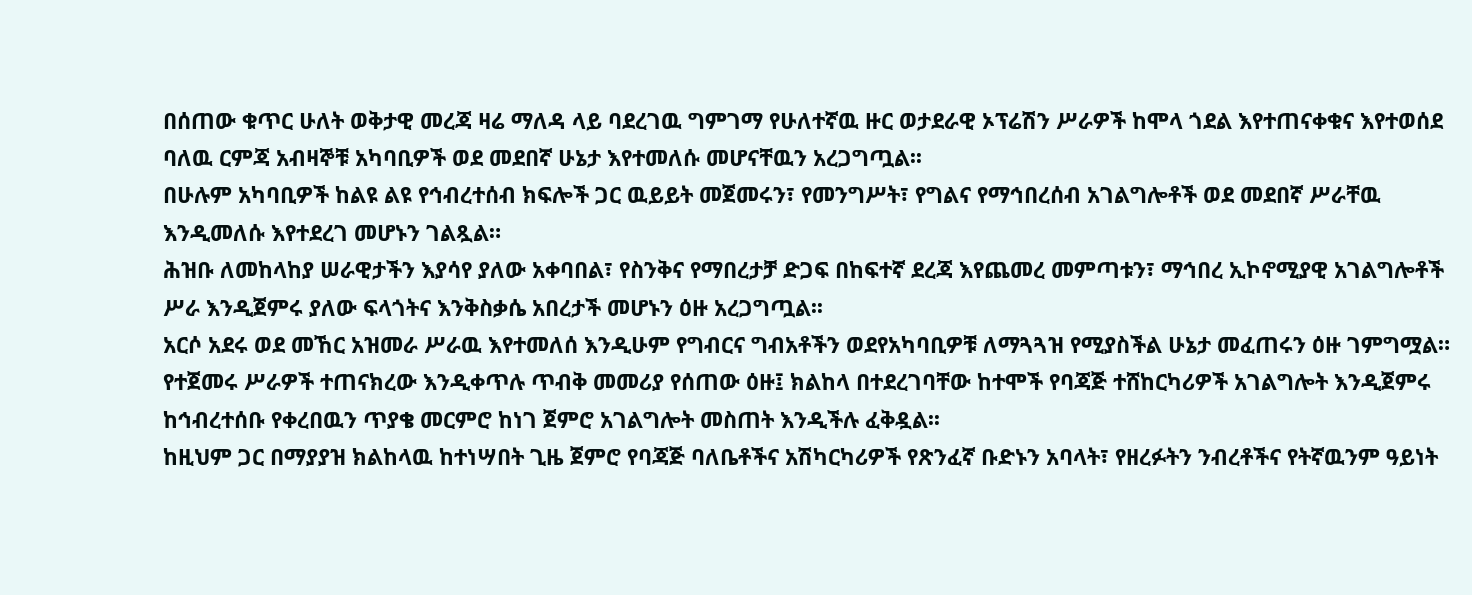በሰጠው ቁጥር ሁለት ወቅታዊ መረጃ ዛሬ ማለዳ ላይ ባደረገዉ ግምገማ የሁለተኛዉ ዙር ወታደራዊ ኦፕሬሽን ሥራዎች ከሞላ ጎደል እየተጠናቀቁና እየተወሰደ ባለዉ ርምጃ አብዛኞቹ አካባቢዎች ወደ መደበኛ ሁኔታ እየተመለሱ መሆናቸዉን አረጋግጧል፡፡
በሁሉም አካባቢዎች ከልዩ ልዩ የኅብረተሰብ ክፍሎች ጋር ዉይይት መጀመሩን፣ የመንግሥት፣ የግልና የማኅበረሰብ አገልግሎቶች ወደ መደበኛ ሥራቸዉ እንዲመለሱ እየተደረገ መሆኑን ገልጿል።
ሕዝቡ ለመከላከያ ሠራዊታችን እያሳየ ያለው አቀባበል፣ የስንቅና የማበረታቻ ድጋፍ በከፍተኛ ደረጃ እየጨመረ መምጣቱን፣ ማኅበረ ኢኮኖሚያዊ አገልግሎቶች ሥራ እንዲጀምሩ ያለው ፍላጎትና እንቅስቃሴ አበረታች መሆኑን ዕዙ አረጋግጧል፡፡
አርሶ አደሩ ወደ መኸር አዝመራ ሥራዉ እየተመለሰ እንዲሁም የግብርና ግብአቶችን ወደየአካባቢዎቹ ለማጓጓዝ የሚያስችል ሁኔታ መፈጠሩን ዕዙ ገምግሟል።
የተጀመሩ ሥራዎች ተጠናክረው እንዲቀጥሉ ጥብቅ መመሪያ የሰጠው ዕዙ፤ ክልከላ በተደረገባቸው ከተሞች የባጃጅ ተሸከርካሪዎች አገልግሎት እንዲጀምሩ ከኅብረተሰቡ የቀረበዉን ጥያቄ መርምሮ ከነገ ጀምሮ አገልግሎት መስጠት እንዲችሉ ፈቅዷል፡፡
ከዚህም ጋር በማያያዝ ክልከላዉ ከተነሣበት ጊዜ ጀምሮ የባጃጅ ባለቤቶችና አሽካርካሪዎች የጽንፈኛ ቡድኑን አባላት፣ የዘረፉትን ንብረቶችና የትኛዉንም ዓይነት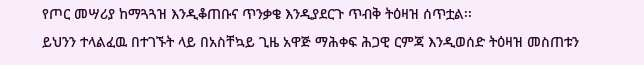የጦር መሣሪያ ከማጓጓዝ እንዲቆጠቡና ጥንቃቄ እንዲያደርጉ ጥብቅ ትዕዛዝ ሰጥቷል፡፡
ይህንን ተላልፈዉ በተገኙት ላይ በአስቸኳይ ጊዜ አዋጅ ማሕቀፍ ሕጋዊ ርምጃ እንዲወሰድ ትዕዛዝ መስጠቱን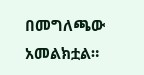በመግለጫው አመልክቷል።